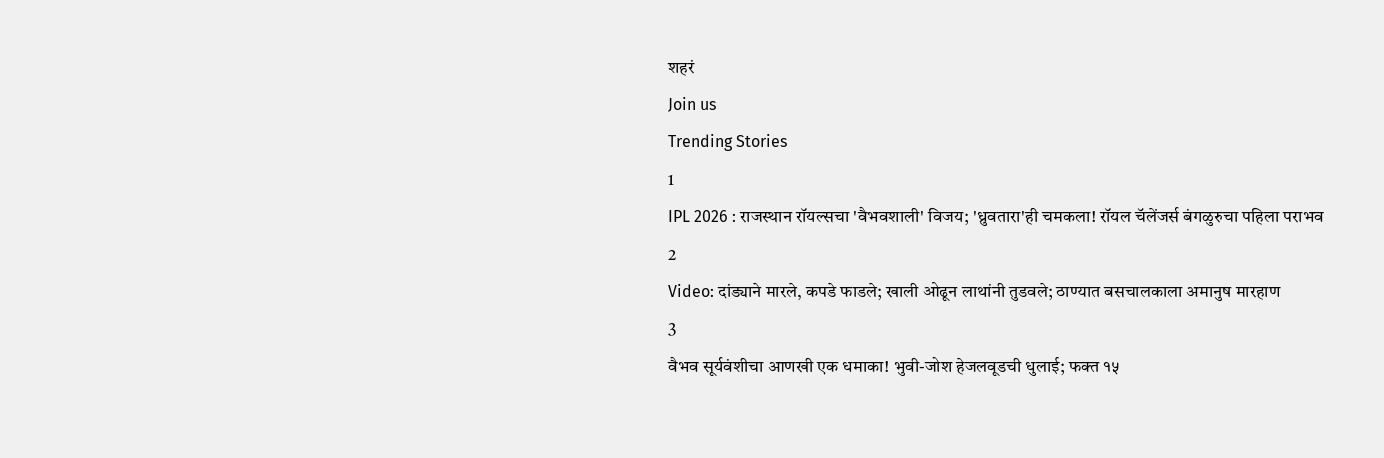शहरं
Join us
Trending Stories
1
IPL 2026 : राजस्थान रॉयल्सचा 'वैभवशाली' विजय; 'ध्रुवतारा'ही चमकला! रॉयल चॅलेंजर्स बंगळुरुचा पहिला पराभव
2
Video: दांड्याने मारले, कपडे फाडले; खाली ओढून लाथांनी तुडवले; ठाण्यात बसचालकाला अमानुष मारहाण
3
वैभव सूर्यवंशीचा आणखी एक धमाका! भुवी-जोश हेजलवूडची धुलाई; फक्त १५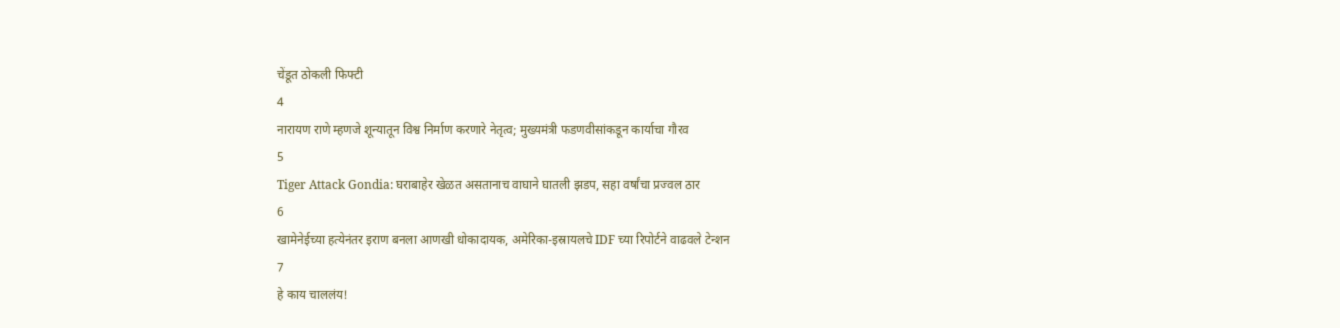चेंडूत ठोकली फिफ्टी
4
नारायण राणे म्हणजे शून्यातून विश्व निर्माण करणारे नेतृत्व; मुख्यमंत्री फडणवीसांकडून कार्याचा गौरव
5
Tiger Attack Gondia: घराबाहेर खेळत असतानाच वाघाने घातली झडप, सहा वर्षांचा प्रज्वल ठार
6
खामेनेईच्या हत्येनंतर इराण बनला आणखी धोकादायक, अमेरिका-इस्रायलचे IDF च्या रिपोर्टने वाढवले टेन्शन
7
हे काय चाललंय!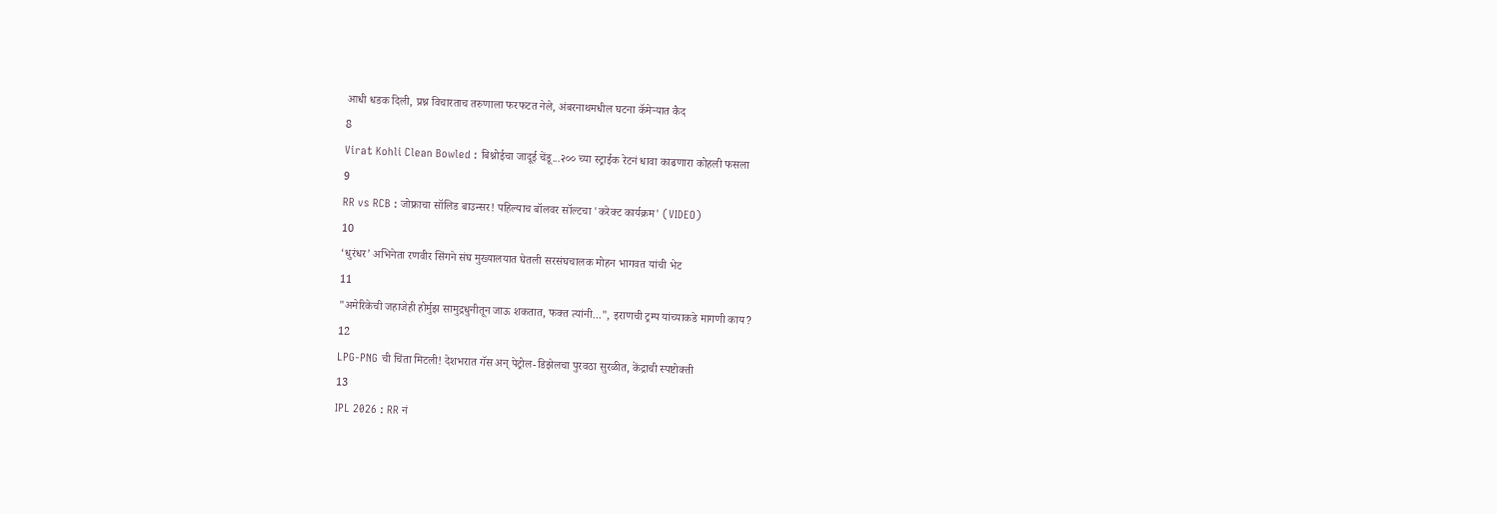आधी धडक दिली, प्रश्न विचारताच तरुणाला फरफटत नेले, अंबरनाथमधील घटना कॅमेऱ्यात कैद
8
Virat Kohli Clean Bowled : बिश्नोईचा जादूई चेंडू...२०० च्या स्ट्राईक रेटनं धावा काढणारा कोहली फसला
9
RR vs RCB : जोफ्राचा सॉलिड बाउन्सर! पहिल्याच बॉलवर सॉल्टचा 'करेक्ट कार्यक्रम' (VIDEO)
10
‘धुरंधर’ अभिनेता रणवीर सिंगने संघ मुख्यालयात घेतली सरसंघचालक मोहन भागवत यांची भेट
11
"अमेरिकेची जहाजेही होर्मुझ सामुद्रधुनीतून जाऊ शकतात, फक्त त्यांनी...", इराणची ट्रम्प यांच्याकडे मागणी काय?
12
LPG-PNG ची चिंता मिटली! देशभरात गॅस अन् पेट्रोल-डिझेलचा पुरवठा सुरळीत, केंद्राची स्पष्टोक्ती
13
IPL 2026 : RR नं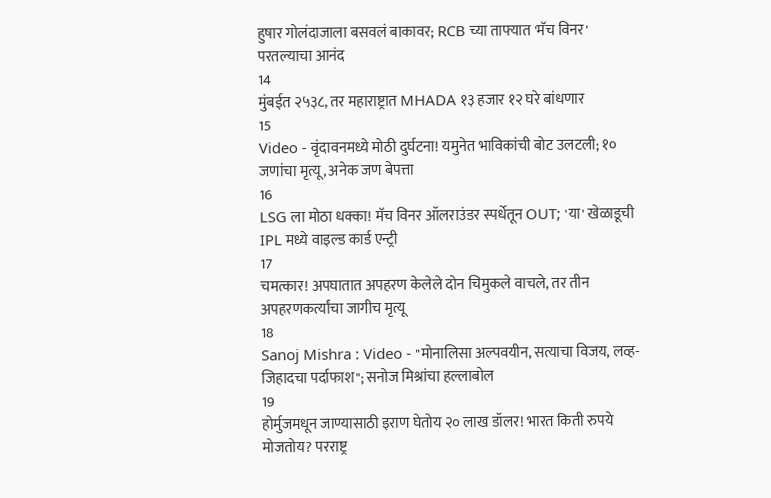हुषार गोलंदाजाला बसवलं बाकावर; RCB च्या ताफ्यात 'मॅच विनर' परतल्याचा आनंद
14
मुंबईत २५३८, तर महाराष्ट्रात MHADA १३ हजार १२ घरे बांधणार
15
Video - वृंदावनमध्ये मोठी दुर्घटना! यमुनेत भाविकांची बोट उलटली; १० जणांचा मृत्यू, अनेक जण बेपत्ता
16
LSG ला मोठा धक्का! मॅच विनर ऑलराउंडर स्पर्धेतून OUT; 'या' खेळाडूची IPL मध्ये वाइल्ड कार्ड एन्ट्री
17
चमत्कार! अपघातात अपहरण केलेले दोन चिमुकले वाचले, तर तीन अपहरणकर्त्यांचा जागीच मृत्यू
18
Sanoj Mishra : Video - "मोनालिसा अल्पवयीन, सत्याचा विजय, लव्ह-जिहादचा पर्दाफाश"; सनोज मिश्रांचा हल्लाबोल
19
होर्मुजमधून जाण्यासाठी इराण घेतोय २० लाख डॉलर! भारत किती रुपये मोजतोय? परराष्ट्र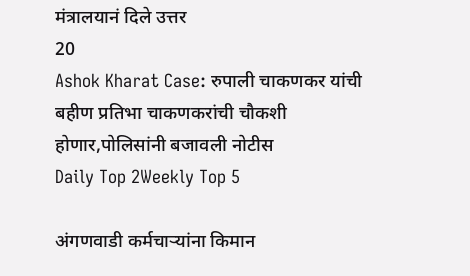मंत्रालयानं दिले उत्तर
20
Ashok Kharat Case: रुपाली चाकणकर यांची बहीण प्रतिभा चाकणकरांची चौकशी होणार,पोलिसांनी बजावली नोटीस
Daily Top 2Weekly Top 5

अंगणवाडी कर्मचाऱ्यांना किमान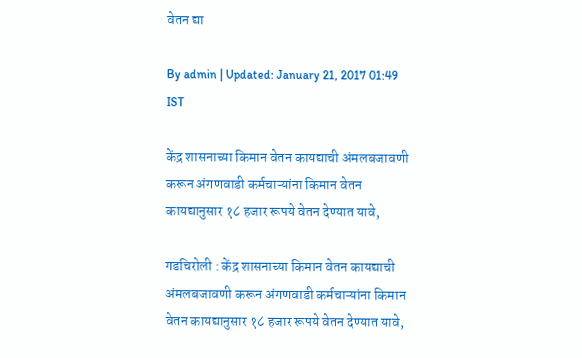वेतन द्या

By admin | Updated: January 21, 2017 01:49 IST

केंद्र शासनाच्या किमान वेतन कायद्याची अंमलबजावणी करून अंगणवाडी कर्मचाऱ्यांना किमान वेतन कायद्यानुसार १८ हजार रूपये वेतन देण्यात यावे,

गडचिरोली : केंद्र शासनाच्या किमान वेतन कायद्याची अंमलबजावणी करून अंगणवाडी कर्मचाऱ्यांना किमान वेतन कायद्यानुसार १८ हजार रूपये वेतन देण्यात यावे,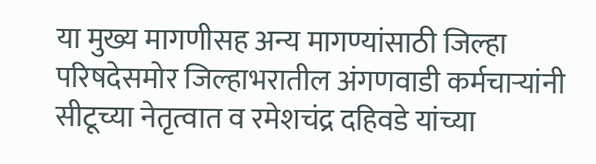या मुख्य मागणीसह अन्य मागण्यांसाठी जिल्हा परिषदेसमोर जिल्हाभरातील अंगणवाडी कर्मचाऱ्यांनी सीटूच्या नेतृत्वात व रमेशचंद्र दहिवडे यांच्या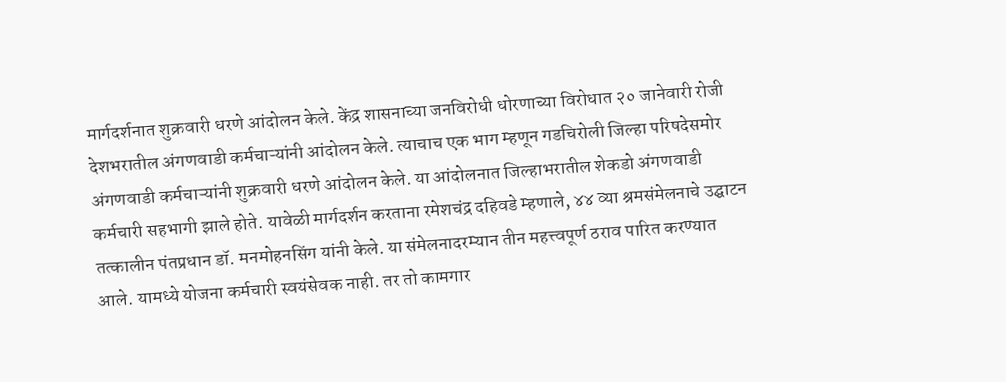मार्गदर्शनात शुक्रवारी धरणे आंदोलन केले. केंद्र शासनाच्या जनविरोधी धोरणाच्या विरोधात २० जानेवारी रोजी देशभरातील अंगणवाडी कर्मचाऱ्यांनी आंदोलन केले. त्याचाच एक भाग म्हणून गडचिरोली जिल्हा परिषदेसमोर अंगणवाडी कर्मचाऱ्यांनी शुक्रवारी धरणे आंदोलन केले. या आंदोलनात जिल्हाभरातील शेकडो अंगणवाडी कर्मचारी सहभागी झाले होते. यावेळी मार्गदर्शन करताना रमेशचंद्र दहिवडे म्हणाले, ४४ व्या श्रमसंमेलनाचे उद्घाटन तत्कालीन पंतप्रधान डॉ. मनमोहनसिंग यांनी केले. या संमेलनादरम्यान तीन महत्त्वपूर्ण ठराव पारित करण्यात आले. यामध्ये योजना कर्मचारी स्वयंसेवक नाही. तर तो कामगार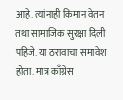आहे. त्यांनाही किमान वेतन तथा सामाजिक सुरक्षा दिली पहिजे. या ठरावाचा समावेश होता. मात्र काँग्रेस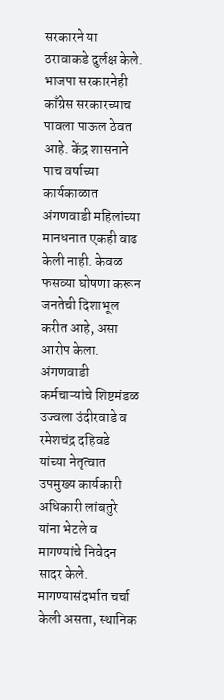सरकारने या ठरावाकडे दुर्लक्ष केले. भाजपा सरकारनेही काँग्रेस सरकारच्याच पावला पाऊल ठेवत आहे. केंद्र शासनाने पाच वर्षाच्या कार्यकाळात अंगणवाडी महिलांच्या मानधनात एकही वाढ केली नाही. केवळ फसव्या घोषणा करून जनतेची दिशाभूल करीत आहे, असा आरोप केला. अंगणवाडी कर्मचाऱ्यांचे शिष्टमंडळ उज्वला उंदीरवाडे व रमेशचंद्र दहिवडे यांच्या नेतृत्वात उपमुख्य कार्यकारी अधिकारी लांबतुरे यांना भेटले व मागण्यांचे निवेदन सादर केले. मागण्यासंदर्भात चर्चा केली असता, स्थानिक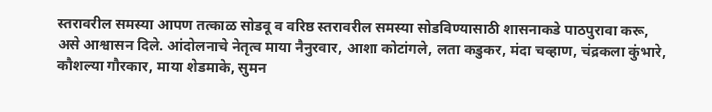स्तरावरील समस्या आपण तत्काळ सोडवू व वरिष्ठ स्तरावरील समस्या सोडविण्यासाठी शासनाकडे पाठपुरावा करू, असे आश्वासन दिले. आंदोलनाचे नेतृत्व माया नैनुरवार, आशा कोटांगले, लता कडुकर, मंदा चव्हाण, चंद्रकला कुंभारे, कौशल्या गौरकार, माया शेडमाके, सुमन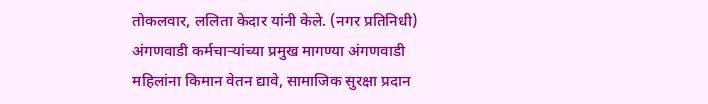तोकलवार, ललिता केदार यांनी केले. (नगर प्रतिनिधी) अंगणवाडी कर्मचाऱ्यांच्या प्रमुख मागण्या अंगणवाडी महिलांना किमान वेतन द्यावे, सामाजिक सुरक्षा प्रदान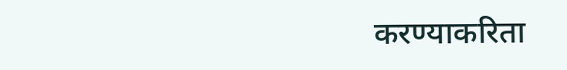करण्याकरिता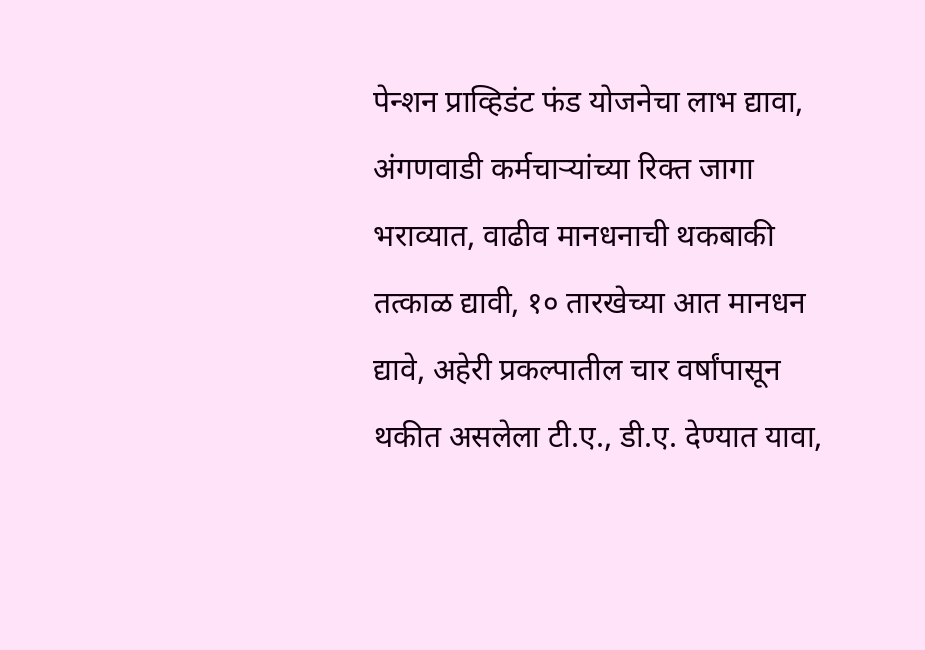पेन्शन प्राव्हिडंट फंड योजनेचा लाभ द्यावा, अंगणवाडी कर्मचाऱ्यांच्या रिक्त जागा भराव्यात, वाढीव मानधनाची थकबाकी तत्काळ द्यावी, १० तारखेच्या आत मानधन द्यावे, अहेरी प्रकल्पातील चार वर्षांपासून थकीत असलेला टी.ए., डी.ए. देण्यात यावा,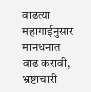वाढत्या महागाईनुसार मानधनात वाढ करावी, भ्रष्टाचारी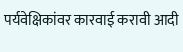पर्यवेक्षिकांवर कारवाई करावी आदी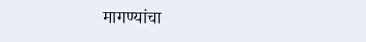मागण्यांचा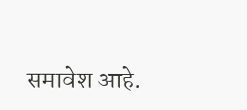समावेश आहे.